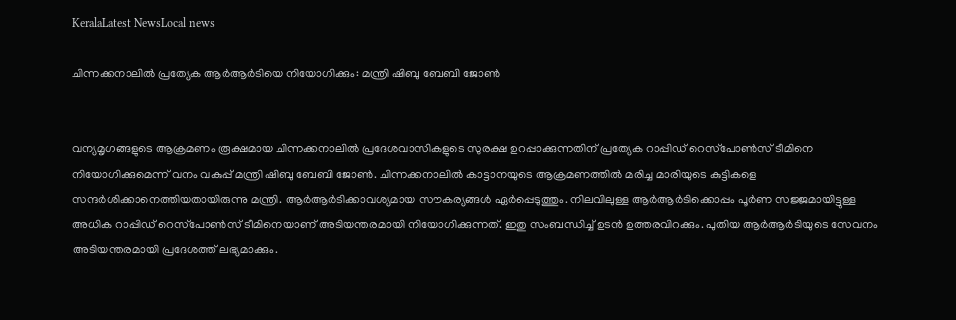KeralaLatest NewsLocal news

ചിന്നക്കനാലില്‍ പ്രത്യേക ആര്‍ആര്‍ടിയെ നിയോഗിക്കും: മന്ത്രി ഷിബു ബേബി ജോണ്‍


വന്യമൃഗങ്ങളുടെ ആക്രമണം രൂക്ഷമായ ചിന്നക്കനാലില്‍ പ്രദേശവാസികളുടെ സുരക്ഷ ഉറപ്പാക്കുന്നതിന് പ്രത്യേക റാപ്പിഡ് റെസ്‌പോണ്‍സ് ടീമിനെ നിയോഗിക്കുമെന്ന് വനം വകുപ്പ് മന്ത്രി ഷിബു ബേബി ജോണ്‍. ചിന്നക്കനാലില്‍ കാട്ടാനയുടെ ആക്രമണത്തില്‍ മരിച്ച മാരിയുടെ കുട്ടികളെ സന്ദര്‍ശിക്കാനെത്തിയതായിരുന്നു മന്ത്രി. ആര്‍ആര്‍ടിക്കാവശ്യമായ സൗകര്യങ്ങള്‍ ഏര്‍പ്പെടുത്തും. നിലവിലുള്ള ആര്‍ആര്‍ടിക്കൊപ്പം പൂര്‍ണ സജ്ജമായിട്ടുള്ള അധിക റാപ്പിഡ് റെസ്‌പോണ്‍സ് ടീമിനെയാണ് അടിയന്തരമായി നിയോഗിക്കുന്നത്. ഇതു സംബന്ധിച്ച് ഉടന്‍ ഉത്തരവിറക്കും. പുതിയ ആര്‍ആര്‍ടിയുടെ സേവനം അടിയന്തരമായി പ്രദേശത്ത് ലഭ്യമാക്കും.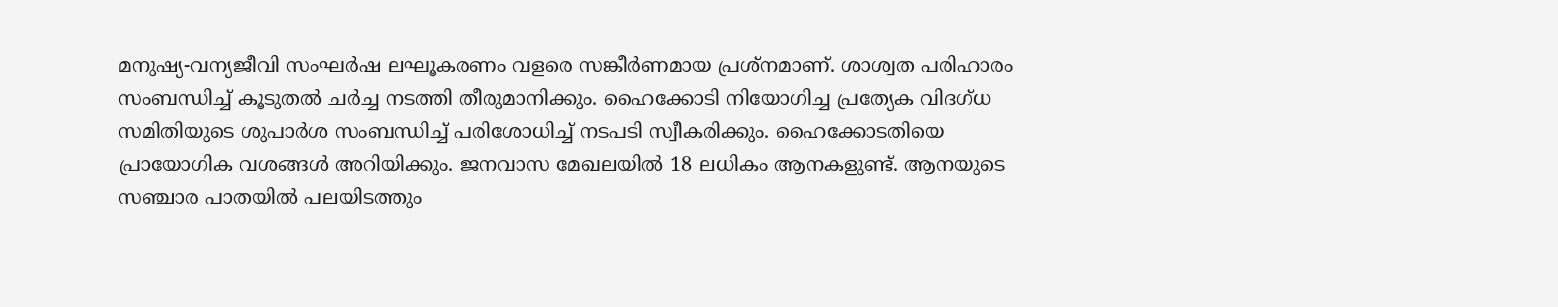മനുഷ്യ-വന്യജീവി സംഘര്‍ഷ ലഘൂകരണം വളരെ സങ്കീര്‍ണമായ പ്രശ്‌നമാണ്. ശാശ്വത പരിഹാരം സംബന്ധിച്ച് കൂടുതല്‍ ചര്‍ച്ച നടത്തി തീരുമാനിക്കും. ഹൈക്കോടി നിയോഗിച്ച പ്രത്യേക വിദഗ്ധ സമിതിയുടെ ശുപാര്‍ശ സംബന്ധിച്ച് പരിശോധിച്ച് നടപടി സ്വീകരിക്കും. ഹൈക്കോടതിയെ പ്രായോഗിക വശങ്ങള്‍ അറിയിക്കും. ജനവാസ മേഖലയില്‍ 18 ലധികം ആനകളുണ്ട്. ആനയുടെ സഞ്ചാര പാതയില്‍ പലയിടത്തും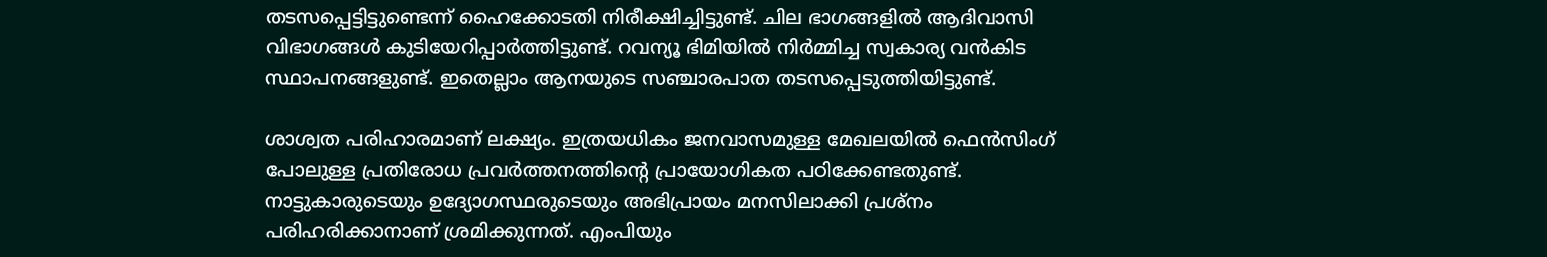തടസപ്പെട്ടിട്ടുണ്ടെന്ന് ഹൈക്കോടതി നിരീക്ഷിച്ചിട്ടുണ്ട്. ചില ഭാഗങ്ങളില്‍ ആദിവാസി വിഭാഗങ്ങള്‍ കുടിയേറിപ്പാര്‍ത്തിട്ടുണ്ട്. റവന്യൂ ഭിമിയില്‍ നിര്‍മ്മിച്ച സ്വകാര്യ വന്‍കിട സ്ഥാപനങ്ങളുണ്ട്. ഇതെല്ലാം ആനയുടെ സഞ്ചാരപാത തടസപ്പെടുത്തിയിട്ടുണ്ട്.

ശാശ്വത പരിഹാരമാണ് ലക്ഷ്യം. ഇത്രയധികം ജനവാസമുള്ള മേഖലയില്‍ ഫെന്‍സിംഗ് പോലുള്ള പ്രതിരോധ പ്രവര്‍ത്തനത്തിന്റെ പ്രായോഗികത പഠിക്കേണ്ടതുണ്ട്. നാട്ടുകാരുടെയും ഉദ്യോഗസ്ഥരുടെയും അഭിപ്രായം മനസിലാക്കി പ്രശ്‌നം പരിഹരിക്കാനാണ് ശ്രമിക്കുന്നത്. എംപിയും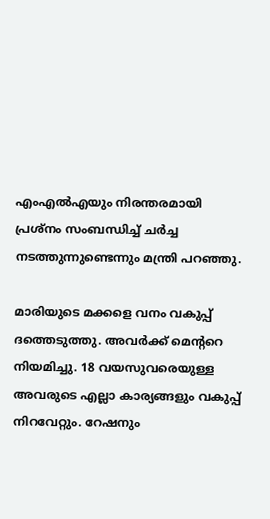എംഎല്‍എയും നിരന്തരമായി പ്രശ്‌നം സംബന്ധിച്ച് ചര്‍ച്ച നടത്തുന്നുണ്ടെന്നും മന്ത്രി പറഞ്ഞു.

മാരിയുടെ മക്കളെ വനം വകുപ്പ് ദത്തെടുത്തു. അവര്‍ക്ക് മെന്ററെ നിയമിച്ചു. 18 വയസുവരെയുള്ള അവരുടെ എല്ലാ കാര്യങ്ങളും വകുപ്പ് നിറവേറ്റും. റേഷനും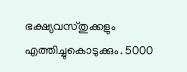ഭക്ഷ്യവസ്തുക്കളും എത്തിച്ചുകൊടുക്കും. 5000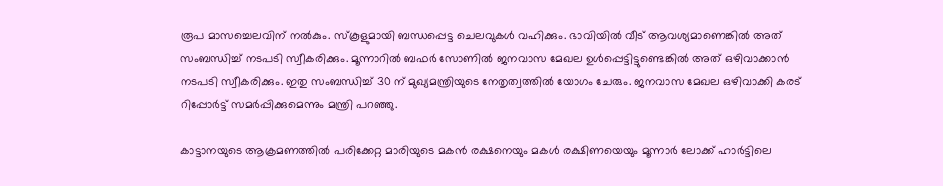രൂപ മാസച്ചെലവിന് നല്‍കും. സ്‌കൂളുമായി ബന്ധപ്പെട്ട ചെലവുകള്‍ വഹിക്കും. ഭാവിയില്‍ വീട് ആവശ്യമാണെങ്കില്‍ അത് സംബന്ധിച്ച് നടപടി സ്വീകരിക്കും. മൂന്നാറില്‍ ബഫര്‍ സോണില്‍ ജനവാസ മേഖല ഉള്‍പ്പെട്ടിട്ടുണ്ടെങ്കില്‍ അത് ഒഴിവാക്കാന്‍ നടപടി സ്വീകരിക്കും. ഇതു സംബന്ധിച്ച് 30 ന് മുഖ്യമന്ത്രിയുടെ നേതൃത്വത്തില്‍ യോഗം ചേരും. ജനവാസ മേഖല ഒഴിവാക്കി കരട് റിപ്പോര്‍ട്ട് സമര്‍പ്പിക്കുമെന്നും മന്ത്രി പറഞ്ഞു.

കാട്ടാനയുടെ ആക്രമണത്തില്‍ പരിക്കേറ്റ മാരിയുടെ മകന്‍ രക്ഷനെയും മകള്‍ രക്ഷിണയെയും മൂന്നാര്‍ ലോക്ക് ഹാര്‍ട്ടിലെ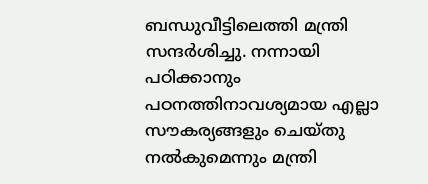ബന്ധുവീട്ടിലെത്തി മന്ത്രി സന്ദര്‍ശിച്ചു. നന്നായി പഠിക്കാനും പഠനത്തിനാവശ്യമായ എല്ലാ സൗകര്യങ്ങളും ചെയ്തു നല്‍കുമെന്നും മന്ത്രി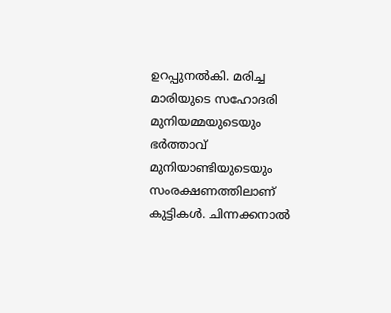ഉറപ്പുനല്‍കി. മരിച്ച മാരിയുടെ സഹോദരി മുനിയമ്മയുടെയും ഭര്‍ത്താവ് മുനിയാണ്ടിയുടെയും സംരക്ഷണത്തിലാണ് കുട്ടികള്‍. ചിന്നക്കനാല്‍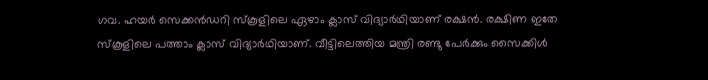ഗവ. ഹയര്‍ സെക്കന്‍ഡറി സ്‌കൂളിലെ ഏഴാം ക്ലാസ് വിദ്യാര്‍ഥിയാണ് രക്ഷന്‍. രക്ഷിണ ഇതേ സ്‌കൂളിലെ പത്താം ക്ലാസ് വിദ്യാര്‍ഥിയാണ്. വീട്ടിലെത്തിയ മന്ത്രി രണ്ടു പേര്‍ക്കും സൈക്കിള്‍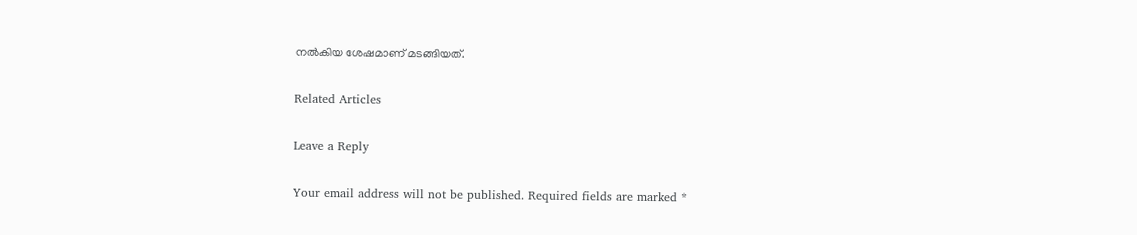നല്‍കിയ ശേഷമാണ് മടങ്ങിയത്.

Related Articles

Leave a Reply

Your email address will not be published. Required fields are marked *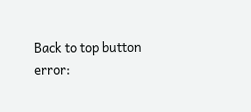Back to top button
error: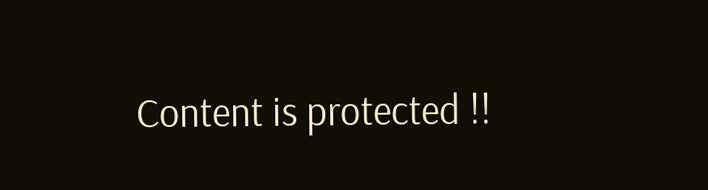Content is protected !!